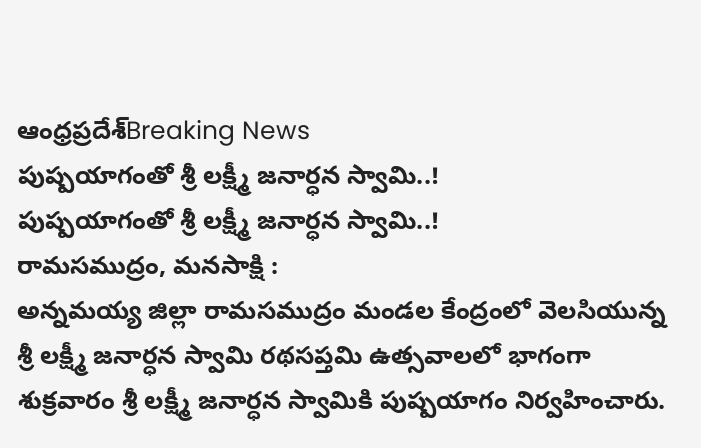ఆంధ్రప్రదేశ్Breaking News
పుష్పయాగంతో శ్రీ లక్ష్మీ జనార్ధన స్వామి..!
పుష్పయాగంతో శ్రీ లక్ష్మీ జనార్ధన స్వామి..!
రామసముద్రం, మనసాక్షి :
అన్నమయ్య జిల్లా రామసముద్రం మండల కేంద్రంలో వెలసియున్న శ్రీ లక్ష్మీ జనార్ధన స్వామి రథసప్తమి ఉత్సవాలలో భాగంగా శుక్రవారం శ్రీ లక్ష్మీ జనార్ధన స్వామికి పుష్పయాగం నిర్వహించారు.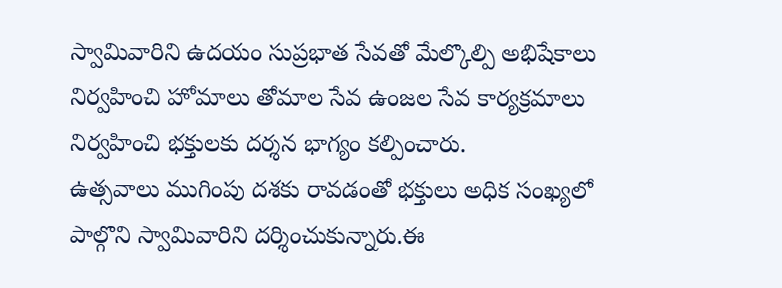స్వామివారిని ఉదయం సుప్రభాత సేవతో మేల్కొల్పి అభిషేకాలు నిర్వహించి హోమాలు తోమాల సేవ ఉంజల సేవ కార్యక్రమాలు నిర్వహించి భక్తులకు దర్శన భాగ్యం కల్పించారు.
ఉత్సవాలు ముగింపు దశకు రావడంతో భక్తులు అధిక సంఖ్యలో పాల్గొని స్వామివారిని దర్శించుకున్నారు.ఈ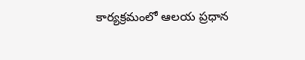కార్యక్రమంలో ఆలయ ప్రధాన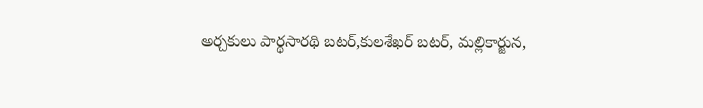అర్చకులు పార్థసారథి బటర్,కులశేఖర్ బటర్, మల్లికార్జున,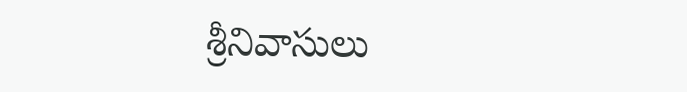శ్రీనివాసులు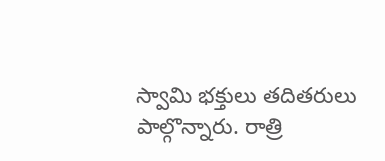స్వామి భక్తులు తదితరులు పాల్గొన్నారు. రాత్రి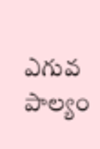ఎగువ పాల్యం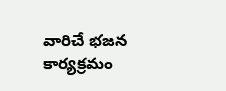వారిచే భజన కార్యక్రమం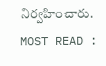నిర్వహించారు.
MOST READ :